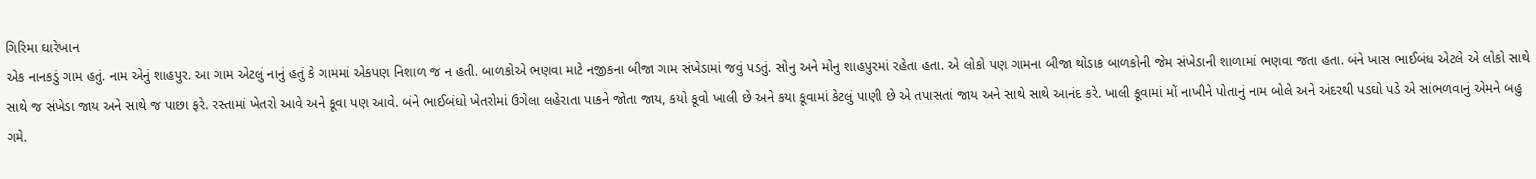ગિરિમા ઘારેખાન
એક નાનકડું ગામ હતું. નામ એનું શાહપુર. આ ગામ એટલું નાનું હતું કે ગામમાં એકપણ નિશાળ જ ન હતી. બાળકોએ ભણવા માટે નજીકના બીજા ગામ સંખેડામાં જવું પડતું. સોનુ અને મોનુ શાહપુરમાં રહેતા હતા. એ લોકો પણ ગામના બીજા થોડાક બાળકોની જેમ સંખેડાની શાળામાં ભણવા જતા હતા. બંને ખાસ ભાઈબંધ એટલે એ લોકો સાથે સાથે જ સંખેડા જાય અને સાથે જ પાછા ફરે. રસ્તામાં ખેતરો આવે અને કૂવા પણ આવે. બંને ભાઈબંધો ખેતરોમાં ઉગેલા લહેરાતા પાકને જોતા જાય, કયો કૂવો ખાલી છે અને કયા કૂવામાં કેટલું પાણી છે એ તપાસતાં જાય અને સાથે સાથે આનંદ કરે. ખાલી કૂવામાં મોં નાખીને પોતાનું નામ બોલે અને અંદરથી પડઘો પડે એ સાંભળવાનું એમને બહુ ગમે.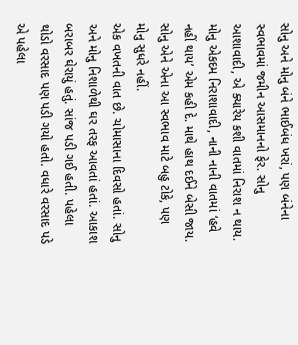સોનુ અને મોનુ બંને ભાઈબંધ ખરાં, પણ બંનેના સ્વભાવમાં જમીન આસમાનનો ફેર. સોનુ આશાવાદી, એ ક્યારેય કશી વાતમાં નિરાશ ન થાય. મોનુ એકદમ નિરાશાવાદી, નાની નાની વાતમાં ‘હવે નહીં થાય’ એમ કહી દે. માથે હાથ દઈને બેસી જાય. સોનુ એને એના આ સ્વભાવ માટે બહુ ટોકે, પણ મોનુ સુધરે નહીં.
એક વખતની વાત છે. ચોમાસાના દિવસો હતાં. સોનુ અને મોનુ નિશાળેથી ઘર તરફ આવતાં હતાં. આકાશ બરાબર ઘેરાયું હતું. સાંજ પડી ગઈ હતી. પહેલા થોડો વરસાદ પણ પડી ગયો હતો. વધારે વરસાદ પડે એ પહેલા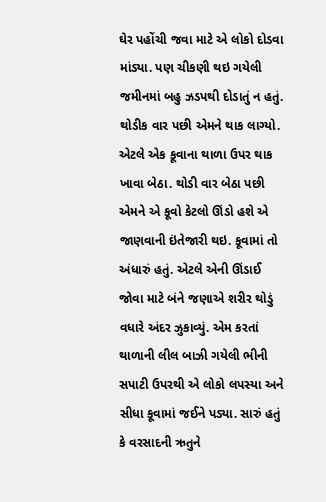ઘેર પહોંચી જવા માટે એ લોકો દોડવા માંડ્યા. પણ ચીકણી થઇ ગયેલી જમીનમાં બહુ ઝડપથી દોડાતું ન હતું. થોડીક વાર પછી એમને થાક લાગ્યો. એટલે એક કૂવાના થાળા ઉપર થાક ખાવા બેઠા. થોડી વાર બેઠા પછી એમને એ કૂવો કેટલો ઊંડો હશે એ જાણવાની ઇંતેજારી થઇ. કૂવામાં તો અંધારું હતું. એટલે એની ઊંડાઈ જોવા માટે બંને જણાએ શરીર થોડું વધારે અંદર ઝુકાવ્યું. એમ કરતાં થાળાની લીલ બાઝી ગયેલી ભીની સપાટી ઉપરથી એ લોકો લપસ્યા અને સીધા કૂવામાં જઈને પડ્યા. સારું હતું કે વરસાદની ઋતુને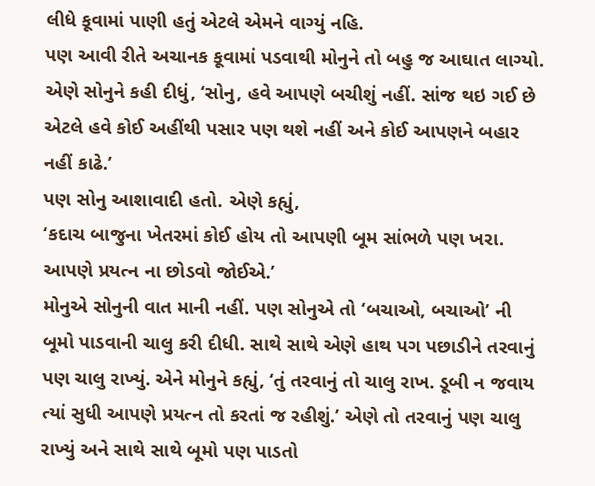લીધે કૂવામાં પાણી હતું એટલે એમને વાગ્યું નહિ.
પણ આવી રીતે અચાનક કૂવામાં પડવાથી મોનુને તો બહુ જ આઘાત લાગ્યો. એણે સોનુને કહી દીધું, ‘સોનુ, હવે આપણે બચીશું નહીં. સાંજ થઇ ગઈ છે એટલે હવે કોઈ અહીંથી પસાર પણ થશે નહીં અને કોઈ આપણને બહાર નહીં કાઢે.’
પણ સોનુ આશાવાદી હતો. એણે કહ્યું,
‘કદાચ બાજુના ખેતરમાં કોઈ હોય તો આપણી બૂમ સાંભળે પણ ખરા. આપણે પ્રયત્ન ના છોડવો જોઈએ.’
મોનુએ સોનુની વાત માની નહીં. પણ સોનુએ તો ‘બચાઓ, બચાઓ’ ની બૂમો પાડવાની ચાલુ કરી દીધી. સાથે સાથે એણે હાથ પગ પછાડીને તરવાનું પણ ચાલુ રાખ્યું. એને મોનુને કહ્યું, ‘તું તરવાનું તો ચાલુ રાખ. ડૂબી ન જવાય ત્યાં સુધી આપણે પ્રયત્ન તો કરતાં જ રહીશું.’ એણે તો તરવાનું પણ ચાલુ રાખ્યું અને સાથે સાથે બૂમો પણ પાડતો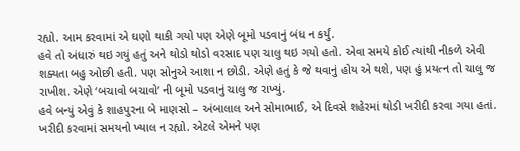રહ્યો. આમ કરવામાં એ ઘણો થાકી ગયો પણ એણે બૂમો પડવાનું બંધ ન કર્યું.
હવે તો અંધારું થઇ ગયું હતું અને થોડો થોડો વરસાદ પણ ચાલુ થઇ ગયો હતો. એવા સમયે કોઈ ત્યાંથી નીકળે એવી શક્યતા બહુ ઓછી હતી. પણ સોનુએ આશા ન છોડી. એણે હતું કે જે થવાનું હોય એ થશે, પણ હું પ્રયત્ન તો ચાલુ જ રાખીશ. એણે ‘બચાવો બચાવો’ ની બૂમો પડવાનું ચાલુ જ રાખ્યું.
હવે બન્યું એવું કે શાહપુરના બે માણસો – અંબાલાલ અને સોમાભાઈ, એ દિવસે શહેરમાં થોડી ખરીદી કરવા ગયા હતાં. ખરીદી કરવામાં સમયનો ખ્યાલ ન રહ્યો. એટલે એમને પણ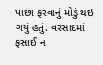પાછા ફરવાનું મોડું થઇ ગયું હતું. વરસાદમાં ફસાઈ ન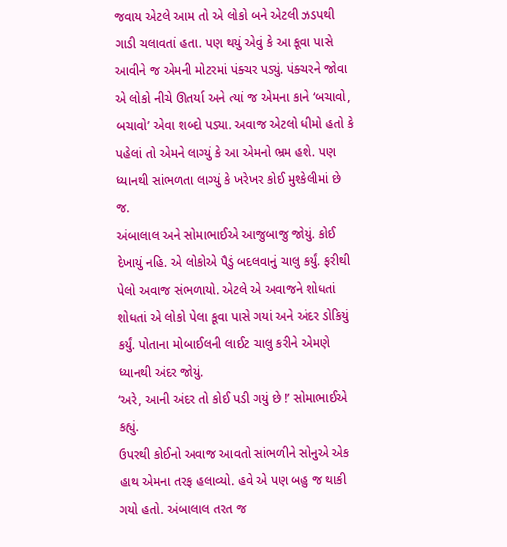જવાય એટલે આમ તો એ લોકો બને એટલી ઝડપથી ગાડી ચલાવતાં હતા. પણ થયું એવું કે આ કૂવા પાસે આવીને જ એમની મોટરમાં પંક્ચર પડ્યું. પંક્ચરને જોવા એ લોકો નીચે ઊતર્યા અને ત્યાં જ એમના કાને ‘બચાવો, બચાવો’ એવા શબ્દો પડ્યા. અવાજ એટલો ધીમો હતો કે પહેલાં તો એમને લાગ્યું કે આ એમનો ભ્રમ હશે. પણ ધ્યાનથી સાંભળતા લાગ્યું કે ખરેખર કોઈ મુશ્કેલીમાં છે જ.
અંબાલાલ અને સોમાભાઈએ આજુબાજુ જોયું. કોઈ દેખાયું નહિ. એ લોકોએ પૈડું બદલવાનું ચાલુ કર્યું. ફરીથી પેલો અવાજ સંભળાયો. એટલે એ અવાજને શોધતાં શોધતાં એ લોકો પેલા કૂવા પાસે ગયાં અને અંદર ડોકિયું કર્યું. પોતાના મોબાઈલની લાઈટ ચાલુ કરીને એમણે ધ્યાનથી અંદર જોયું.
‘અરે, આની અંદર તો કોઈ પડી ગયું છે !’ સોમાભાઈએ કહ્યું.
ઉપરથી કોઈનો અવાજ આવતો સાંભળીને સોનુએ એક હાથ એમના તરફ હલાવ્યો. હવે એ પણ બહુ જ થાકી ગયો હતો. અંબાલાલ તરત જ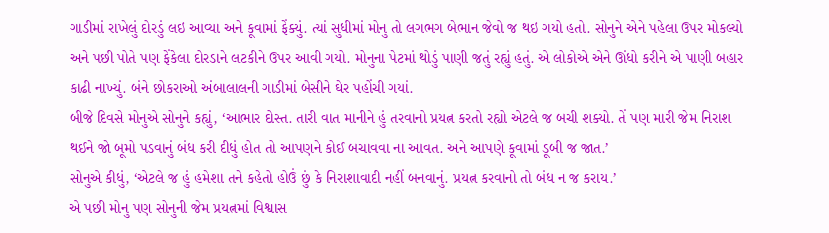ગાડીમાં રાખેલું દોરડું લઇ આવ્યા અને કૂવામાં ફેંક્યું. ત્યાં સુધીમાં મોનુ તો લગભગ બેભાન જેવો જ થઇ ગયો હતો. સોનુને એને પહેલા ઉપર મોકલ્યો અને પછી પોતે પણ ફેંકેલા દોરડાને લટકીને ઉપર આવી ગયો. મોનુના પેટમાં થોડું પાણી જતું રહ્યું હતું. એ લોકોએ એને ઊંધો કરીને એ પાણી બહાર કાઢી નાખ્યું. બંને છોકરાઓ અંબાલાલની ગાડીમાં બેસીને ઘેર પહોંચી ગયાં.
બીજે દિવસે મોનુએ સોનુને કહ્યું, ‘આભાર દોસ્ત. તારી વાત માનીને હું તરવાનો પ્રયત્ન કરતો રહ્યો એટલે જ બચી શક્યો. તેં પણ મારી જેમ નિરાશ થઈને જો બૂમો પડવાનું બંધ કરી દીધું હોત તો આપણને કોઈ બચાવવા ના આવત. અને આપણે કૂવામાં ડૂબી જ જાત.’
સોનુએ કીધું, ‘એટલે જ હું હમેશા તને કહેતો હોઉં છું કે નિરાશાવાદી નહીં બનવાનું. પ્રયત્ન કરવાનો તો બંધ ન જ કરાય.’
એ પછી મોનુ પણ સોનુની જેમ પ્રયત્નમાં વિશ્વાસ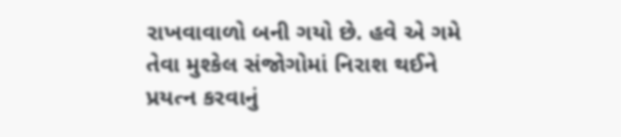રાખવાવાળો બની ગયો છે. હવે એ ગમે તેવા મુશ્કેલ સંજોગોમાં નિરાશ થઈને પ્રયત્ન કરવાનું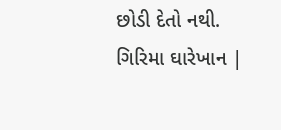છોડી દેતો નથી.
ગિરિમા ઘારેખાન |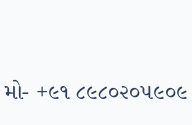મો- +૯૧ ૮૯૮૦૨૦૫૯૦૯